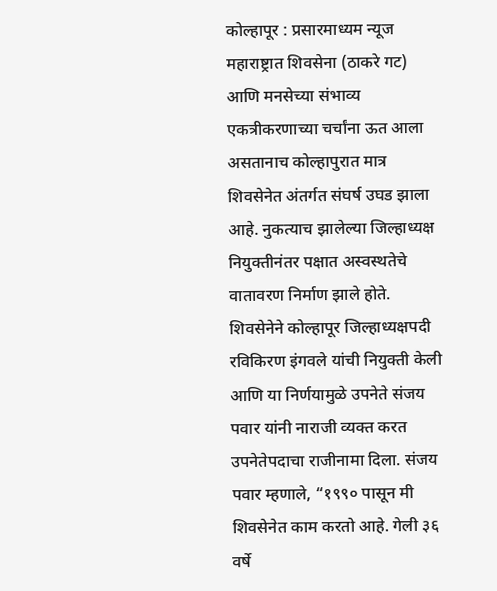कोल्हापूर : प्रसारमाध्यम न्यूज
महाराष्ट्रात शिवसेना (ठाकरे गट) आणि मनसेच्या संभाव्य एकत्रीकरणाच्या चर्चांना ऊत आला असतानाच कोल्हापुरात मात्र शिवसेनेत अंतर्गत संघर्ष उघड झाला आहे. नुकत्याच झालेल्या जिल्हाध्यक्ष नियुक्तीनंतर पक्षात अस्वस्थतेचे वातावरण निर्माण झाले होते.
शिवसेनेने कोल्हापूर जिल्हाध्यक्षपदी रविकिरण इंगवले यांची नियुक्ती केली आणि या निर्णयामुळे उपनेते संजय पवार यांनी नाराजी व्यक्त करत उपनेतेपदाचा राजीनामा दिला. संजय पवार म्हणाले, “१९९० पासून मी शिवसेनेत काम करतो आहे. गेली ३६ वर्षे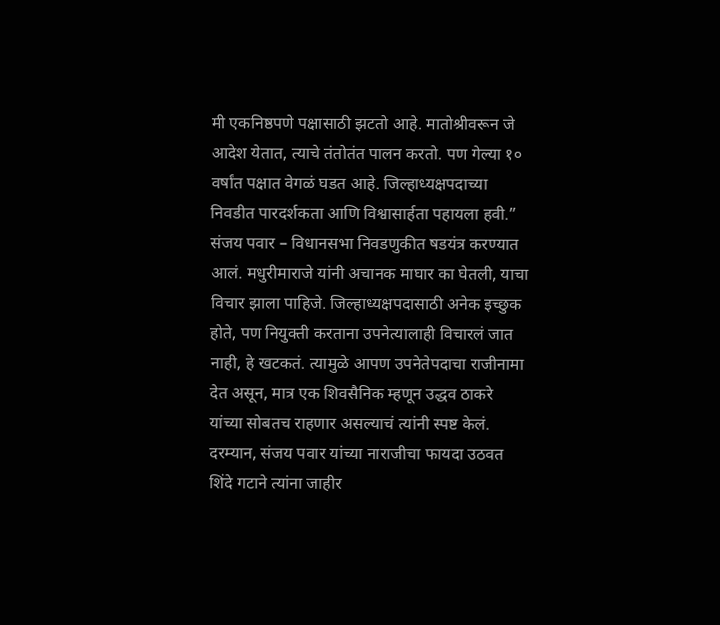मी एकनिष्ठपणे पक्षासाठी झटतो आहे. मातोश्रीवरून जे आदेश येतात, त्याचे तंतोतंत पालन करतो. पण गेल्या १० वर्षांत पक्षात वेगळं घडत आहे. जिल्हाध्यक्षपदाच्या निवडीत पारदर्शकता आणि विश्वासार्हता पहायला हवी.”
संजय पवार – विधानसभा निवडणुकीत षडयंत्र करण्यात आलं. मधुरीमाराजे यांनी अचानक माघार का घेतली, याचा विचार झाला पाहिजे. जिल्हाध्यक्षपदासाठी अनेक इच्छुक होते, पण नियुक्ती करताना उपनेत्यालाही विचारलं जात नाही, हे खटकतं. त्यामुळे आपण उपनेतेपदाचा राजीनामा देत असून, मात्र एक शिवसैनिक म्हणून उद्धव ठाकरे यांच्या सोबतच राहणार असल्याचं त्यांनी स्पष्ट केलं.
दरम्यान, संजय पवार यांच्या नाराजीचा फायदा उठवत शिंदे गटाने त्यांना जाहीर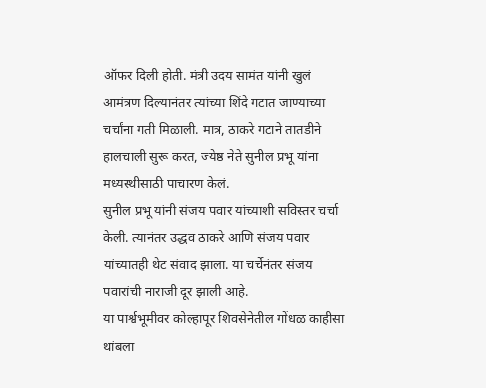ऑफर दिली होती. मंत्री उदय सामंत यांनी खुलं आमंत्रण दिल्यानंतर त्यांच्या शिंदे गटात जाण्याच्या चर्चांना गती मिळाली. मात्र, ठाकरे गटाने तातडीने हालचाली सुरू करत, ज्येष्ठ नेते सुनील प्रभू यांना मध्यस्थीसाठी पाचारण केलं.
सुनील प्रभू यांनी संजय पवार यांच्याशी सविस्तर चर्चा केली. त्यानंतर उद्धव ठाकरे आणि संजय पवार यांच्यातही थेट संवाद झाला. या चर्चेनंतर संजय पवारांची नाराजी दूर झाली आहे.
या पार्श्वभूमीवर कोल्हापूर शिवसेनेतील गोंधळ काहीसा थांबला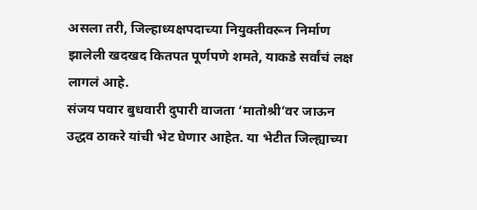असला तरी, जिल्हाध्यक्षपदाच्या नियुक्तीवरून निर्माण झालेली खदखद कितपत पूर्णपणे शमते, याकडे सर्वांचं लक्ष लागलं आहे.
संजय पवार बुधवारी दुपारी वाजता ‘मातोश्री’वर जाऊन उद्धव ठाकरे यांची भेट घेणार आहेत. या भेटीत जिल्ह्याच्या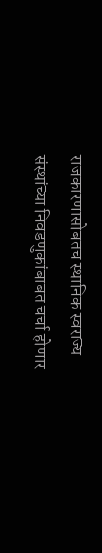राजकारणासोबतच स्थानिक स्वराज्य संस्थांच्या निवडणुकांबाबत चर्चा होणार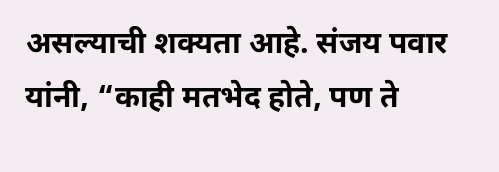असल्याची शक्यता आहे. संजय पवार यांनी, “काही मतभेद होते, पण ते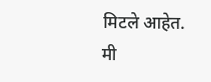मिटले आहेत. मी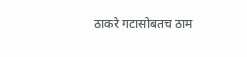ठाकरे गटासोबतच ठाम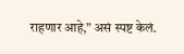राहणार आहे,” असं स्पष्ट केलं.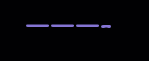———-